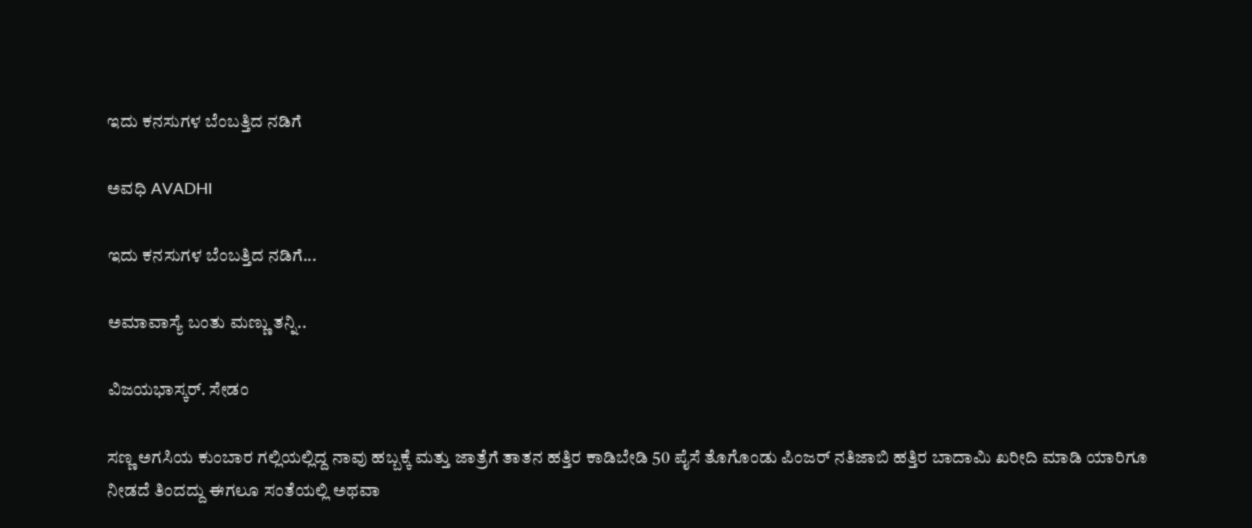ಇದು ಕನಸುಗಳ ಬೆಂಬತ್ತಿದ ನಡಿಗೆ‍

ಅವಧಿ AVADHI

ಇದು ಕನಸುಗಳ ಬೆಂಬತ್ತಿದ ನಡಿಗೆ...

ಅಮಾವಾಸ್ಯೆ ಬಂತು ಮಣ್ಣು ತನ್ನಿ..

ವಿಜಯಭಾಸ್ಕರ್. ಸೇಡಂ

ಸಣ್ಣ ಅಗಸಿಯ ಕುಂಬಾರ ಗಲ್ಲಿಯಲ್ಲಿದ್ದ ನಾವು ಹಬ್ಬಕ್ಕೆ ಮತ್ತು ಜಾತ್ರೆಗೆ ತಾತನ ಹತ್ತಿರ ಕಾಡಿಬೇಡಿ 50 ಪೈಸೆ ತೊಗೊಂಡು ಪಿಂಜರ್ ನತಿಜಾಬಿ ಹತ್ತಿರ ಬಾದಾಮಿ ಖರೀದಿ ಮಾಡಿ ಯಾರಿಗೂ ನೀಡದೆ ತಿಂದದ್ದು ಈಗಲೂ ಸಂತೆಯಲ್ಲಿ ಅಥವಾ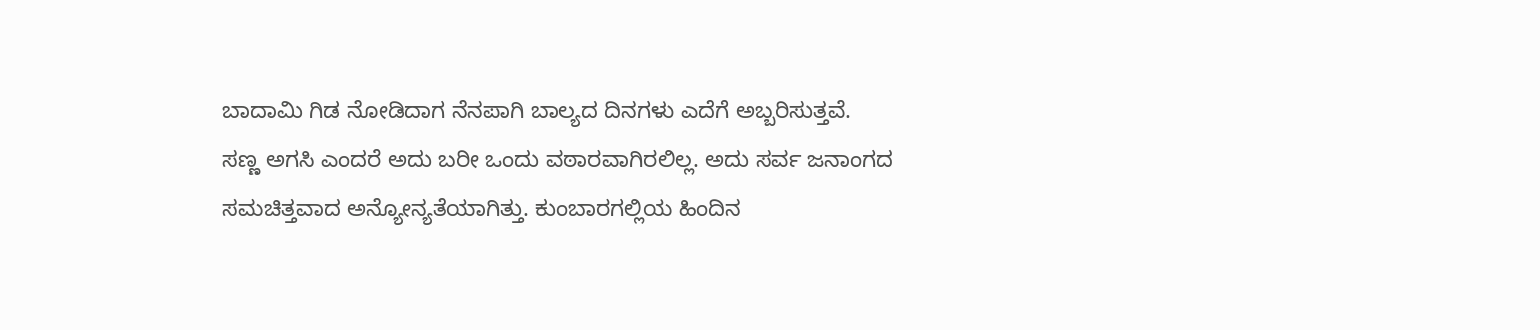ಬಾದಾಮಿ ಗಿಡ ನೋಡಿದಾಗ ನೆನಪಾಗಿ ಬಾಲ್ಯದ ದಿನಗಳು ಎದೆಗೆ ಅಬ್ಬರಿಸುತ್ತವೆ.
ಸಣ್ಣ ಅಗಸಿ ಎಂದರೆ ಅದು ಬರೀ ಒಂದು ವಠಾರವಾಗಿರಲಿಲ್ಲ. ಅದು ಸರ್ವ ಜನಾಂಗದ ಸಮಚಿತ್ತವಾದ ಅನ್ಯೋನ್ಯತೆಯಾಗಿತ್ತು. ಕುಂಬಾರಗಲ್ಲಿಯ ಹಿಂದಿನ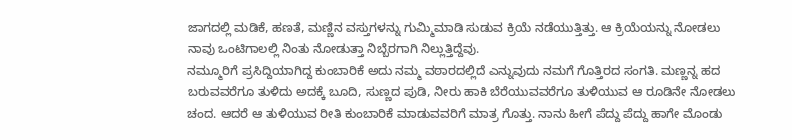ಜಾಗದಲ್ಲಿ ಮಡಿಕೆ, ಹಣತೆ, ಮಣ್ಣಿನ ವಸ್ತುಗಳನ್ನು ಗುಮ್ಮಿಮಾಡಿ ಸುಡುವ ಕ್ರಿಯೆ ನಡೆಯುತ್ತಿತ್ತು. ಆ ಕ್ರಿಯೆಯನ್ನು ನೋಡಲು ನಾವು ಒಂಟಿಗಾಲಲ್ಲಿ ನಿಂತು ನೋಡುತ್ತಾ ನಿಬ್ಬೆರಗಾಗಿ ನಿಲ್ಲುತ್ತಿದ್ದೆವು.
ನಮ್ಮೂರಿಗೆ ಪ್ರಸಿದ್ದಿಯಾಗಿದ್ದ ಕುಂಬಾರಿಕೆ ಅದು ನಮ್ಮ ವಠಾರದಲ್ಲಿದೆ ಎನ್ನುವುದು ನಮಗೆ ಗೊತ್ತಿರದ ಸಂಗತಿ. ಮಣ್ಣನ್ನ ಹದ ಬರುವವರೆಗೂ ತುಳಿದು ಅದಕ್ಕೆ ಬೂದಿ, ಸುಣ್ಣದ ಪುಡಿ, ನೀರು ಹಾಕಿ ಬೆರೆಯುವವರೆಗೂ ತುಳಿಯುವ ಆ ರೂಡಿನೇ ನೋಡಲು ಚಂದ. ಆದರೆ ಆ ತುಳಿಯುವ ರೀತಿ ಕುಂಬಾರಿಕೆ ಮಾಡುವವರಿಗೆ ಮಾತ್ರ ಗೊತ್ತು. ನಾನು ಹೀಗೆ ಪೆದ್ದು ಪೆದ್ದು ಹಾಗೇ ಮೊಂಡು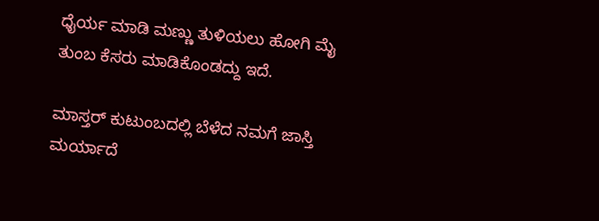ಧೈರ್ಯ ಮಾಡಿ ಮಣ್ಣು ತುಳಿಯಲು ಹೋಗಿ ಮೈ ತುಂಬ ಕೆಸರು ಮಾಡಿಕೊಂಡದ್ದು ಇದೆ.

ಮಾಸ್ತರ್ ಕುಟುಂಬದಲ್ಲಿ ಬೆಳೆದ ನಮಗೆ ಜಾಸ್ತಿ ಮರ್ಯಾದೆ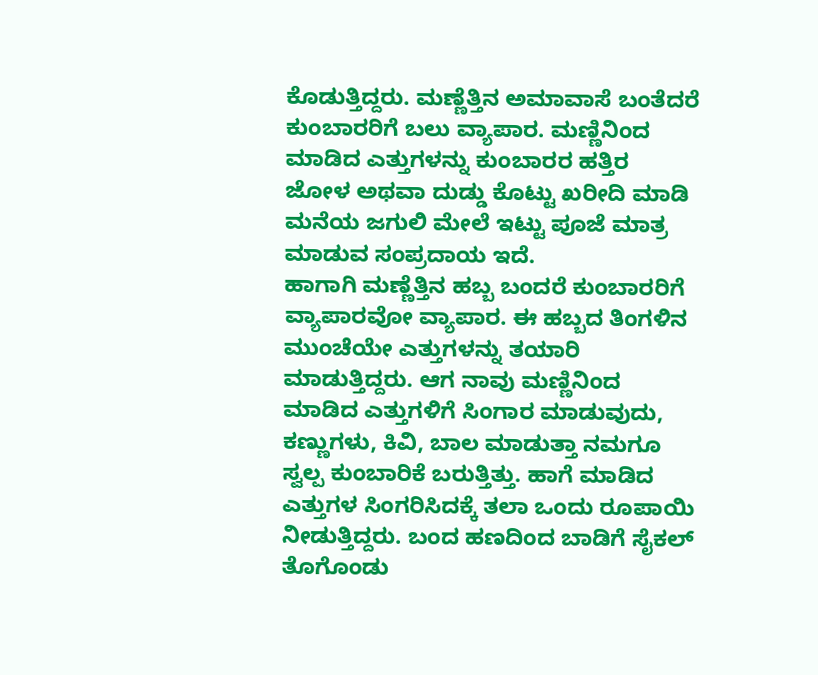ಕೊಡುತ್ತಿದ್ದರು. ಮಣ್ಣೆತ್ತಿನ ಅಮಾವಾಸೆ ಬಂತೆದರೆ ಕುಂಬಾರರಿಗೆ ಬಲು ವ್ಯಾಪಾರ. ಮಣ್ಣಿನಿಂದ ಮಾಡಿದ ಎತ್ತುಗಳನ್ನು ಕುಂಬಾರರ ಹತ್ತಿರ ಜೋಳ ಅಥವಾ ದುಡ್ಡು ಕೊಟ್ಟು ಖರೀದಿ ಮಾಡಿ ಮನೆಯ ಜಗುಲಿ ಮೇಲೆ ಇಟ್ಟು ಪೂಜೆ ಮಾತ್ರ ಮಾಡುವ ಸಂಪ್ರದಾಯ ಇದೆ.
ಹಾಗಾಗಿ ಮಣ್ಣೆತ್ತಿನ ಹಬ್ಬ ಬಂದರೆ ಕುಂಬಾರರಿಗೆ ವ್ಯಾಪಾರವೋ ವ್ಯಾಪಾರ. ಈ ಹಬ್ಬದ ತಿಂಗಳಿನ ಮುಂಚೆಯೇ ಎತ್ತುಗಳನ್ನು ತಯಾರಿ ಮಾಡುತ್ತಿದ್ದರು. ಆಗ ನಾವು ಮಣ್ಣಿನಿಂದ ಮಾಡಿದ ಎತ್ತುಗಳಿಗೆ ಸಿಂಗಾರ ಮಾಡುವುದು, ಕಣ್ಣುಗಳು, ಕಿವಿ, ಬಾಲ ಮಾಡುತ್ತಾ ನಮಗೂ ಸ್ವಲ್ಪ ಕುಂಬಾರಿಕೆ ಬರುತ್ತಿತ್ತು. ಹಾಗೆ ಮಾಡಿದ ಎತ್ತುಗಳ ಸಿಂಗರಿಸಿದಕ್ಕೆ ತಲಾ ಒಂದು ರೂಪಾಯಿ ನೀಡುತ್ತಿದ್ದರು. ಬಂದ ಹಣದಿಂದ ಬಾಡಿಗೆ ಸೈಕಲ್ ತೊಗೊಂಡು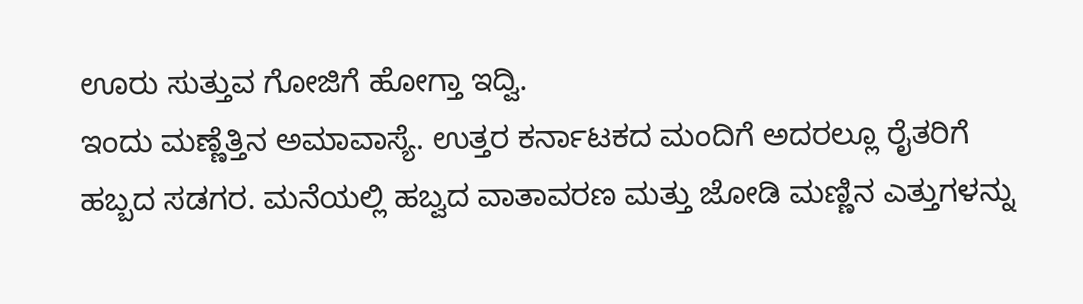ಊರು ಸುತ್ತುವ ಗೋಜಿಗೆ ಹೋಗ್ತಾ ಇದ್ವಿ.
ಇಂದು ಮಣ್ಣೆತ್ತಿನ ಅಮಾವಾಸ್ಯೆ. ಉತ್ತರ ಕರ್ನಾಟಕದ ಮಂದಿಗೆ ಅದರಲ್ಲೂ ರೈತರಿಗೆ ಹಬ್ಬದ ಸಡಗರ. ಮನೆಯಲ್ಲಿ ಹಬ್ವದ ವಾತಾವರಣ ಮತ್ತು ಜೋಡಿ ಮಣ್ಣಿನ ಎತ್ತುಗಳನ್ನು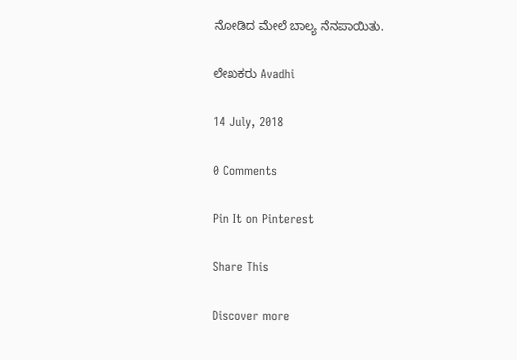ನೋಡಿದ ಮೇಲೆ ಬಾಲ್ಯ ನೆನಪಾಯಿತು.

ಲೇಖಕರು Avadhi

14 July, 2018

0 Comments

Pin It on Pinterest

Share This

Discover more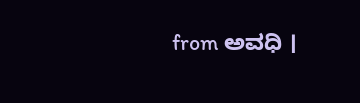from ಅವಧಿ ।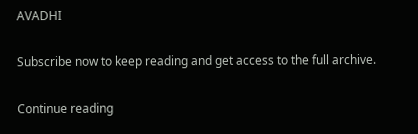AVADHI

Subscribe now to keep reading and get access to the full archive.

Continue reading